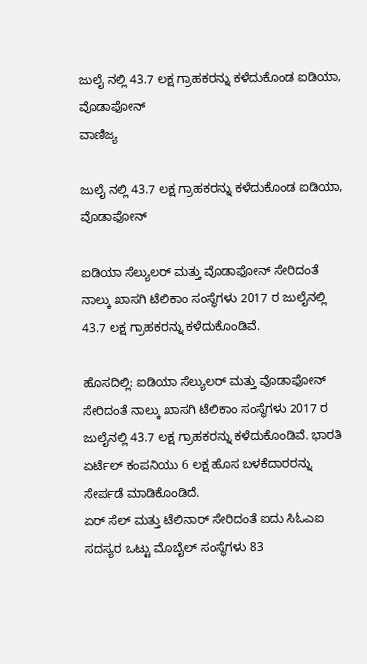ಜುಲೈ ನಲ್ಲಿ 43.7 ಲಕ್ಷ ಗ್ರಾಹಕರನ್ನು ಕಳೆದುಕೊಂಡ ಐಡಿಯಾ, ವೊಡಾಫೋನ್
ವಾಣಿಜ್ಯ

ಜುಲೈ ನಲ್ಲಿ 43.7 ಲಕ್ಷ ಗ್ರಾಹಕರನ್ನು ಕಳೆದುಕೊಂಡ ಐಡಿಯಾ, ವೊಡಾಫೋನ್

ಐಡಿಯಾ ಸೆಲ್ಯುಲರ್ ಮತ್ತು ವೊಡಾಫೋನ್ ಸೇರಿದಂತೆ ನಾಲ್ಕು ಖಾಸಗಿ ಟೆಲಿಕಾಂ ಸಂಸ್ಥೆಗಳು 2017 ರ ಜುಲೈನಲ್ಲಿ 43.7 ಲಕ್ಷ ಗ್ರಾಹಕರನ್ನು ಕಳೆದುಕೊಂಡಿವೆ.

ಹೊಸದಿಲ್ಲಿ: ಐಡಿಯಾ ಸೆಲ್ಯುಲರ್ ಮತ್ತು ವೊಡಾಫೋನ್ ಸೇರಿದಂತೆ ನಾಲ್ಕು ಖಾಸಗಿ ಟೆಲಿಕಾಂ ಸಂಸ್ಥೆಗಳು 2017 ರ ಜುಲೈನಲ್ಲಿ 43.7 ಲಕ್ಷ ಗ್ರಾಹಕರನ್ನು ಕಳೆದುಕೊಂಡಿವೆ. ಭಾರತಿ ಏರ್ಟೆಲ್ ಕಂಪನಿಯು 6 ಲಕ್ಷ ಹೊಸ ಬಳಕೆದಾರರನ್ನು ಸೇರ್ಪಡೆ ಮಾಡಿಕೊಂಡಿದೆ.
ಏರ್ ಸೆಲ್ ಮತ್ತು ಟೆಲಿನಾರ್ ಸೇರಿದಂತೆ ಐದು ಸಿಓಎಐ ಸದಸ್ಯರ ಒಟ್ಟು ಮೊಬೈಲ್ ಸಂಸ್ಥೆಗಳು 83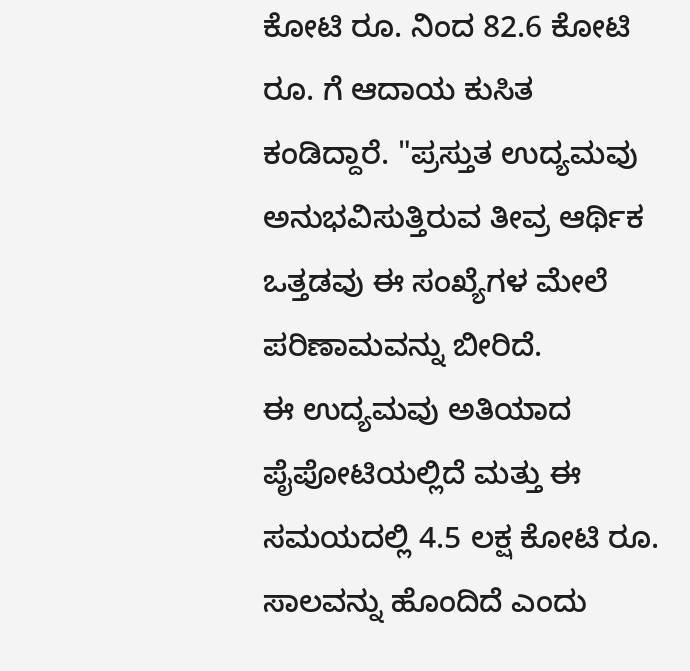ಕೋಟಿ ರೂ. ನಿಂದ 82.6 ಕೋಟಿ ರೂ. ಗೆ ಆದಾಯ ಕುಸಿತ ಕಂಡಿದ್ದಾರೆ. "ಪ್ರಸ್ತುತ ಉದ್ಯಮವು ಅನುಭವಿಸುತ್ತಿರುವ ತೀವ್ರ ಆರ್ಥಿಕ ಒತ್ತಡವು ಈ ಸಂಖ್ಯೆಗಳ ಮೇಲೆ ಪರಿಣಾಮವನ್ನು ಬೀರಿದೆ.
ಈ ಉದ್ಯಮವು ಅತಿಯಾದ ಪೈಪೋಟಿಯಲ್ಲಿದೆ ಮತ್ತು ಈ ಸಮಯದಲ್ಲಿ 4.5 ಲಕ್ಷ ಕೋಟಿ ರೂ. ಸಾಲವನ್ನು ಹೊಂದಿದೆ ಎಂದು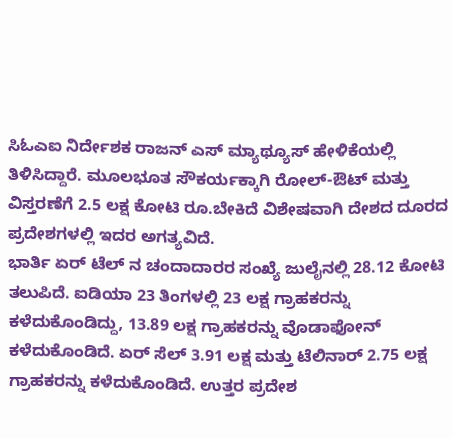ಸಿಓಎಐ ನಿರ್ದೇಶಕ ರಾಜನ್ ಎಸ್ ಮ್ಯಾಥ್ಯೂಸ್ ಹೇಳಿಕೆಯಲ್ಲಿ ತಿಳಿಸಿದ್ದಾರೆ. ಮೂಲಭೂತ ಸೌಕರ್ಯಕ್ಕಾಗಿ ರೋಲ್-ಔಟ್ ಮತ್ತು ವಿಸ್ತರಣೆಗೆ 2.5 ಲಕ್ಷ ಕೋಟಿ ರೂ.ಬೇಕಿದೆ ವಿಶೇಷವಾಗಿ ದೇಶದ ದೂರದ ಪ್ರದೇಶಗಳಲ್ಲಿ ಇದರ ಅಗತ್ಯವಿದೆ.
ಭಾರ್ತಿ ಏರ್ ಟೆಲ್ ನ ಚಂದಾದಾರರ ಸಂಖ್ಯೆ ಜುಲೈನಲ್ಲಿ 28.12 ಕೋಟಿ ತಲುಪಿದೆ. ಐಡಿಯಾ 23 ತಿಂಗಳಲ್ಲಿ 23 ಲಕ್ಷ ಗ್ರಾಹಕರನ್ನು ಕಳೆದುಕೊಂಡಿದ್ದು, 13.89 ಲಕ್ಷ ಗ್ರಾಹಕರನ್ನು ವೊಡಾಫೋನ್ ಕಳೆದುಕೊಂಡಿದೆ. ಏರ್ ಸೆಲ್ 3.91 ಲಕ್ಷ ಮತ್ತು ಟೆಲಿನಾರ್ 2.75 ಲಕ್ಷ ಗ್ರಾಹಕರನ್ನು ಕಳೆದುಕೊಂಡಿದೆ. ಉತ್ತರ ಪ್ರದೇಶ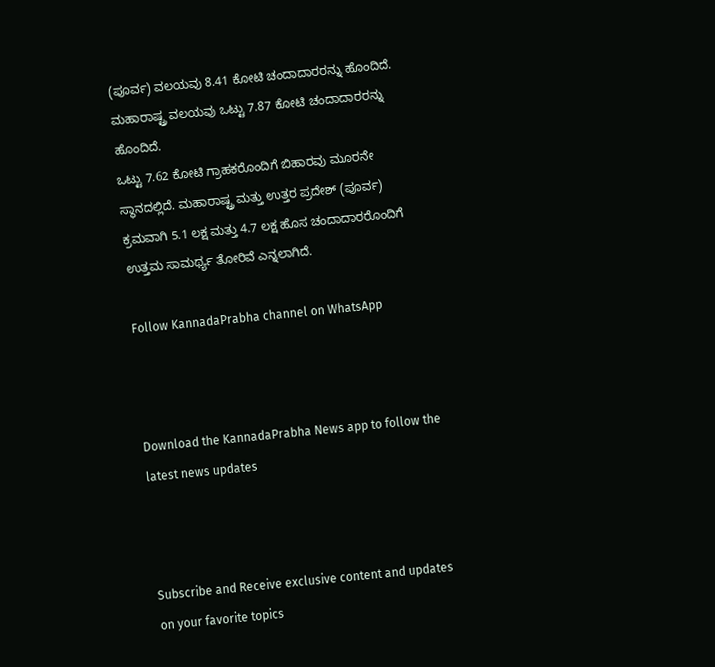(ಪೂರ್ವ) ವಲಯವು 8.41 ಕೋಟಿ ಚಂದಾದಾರರನ್ನು ಹೊಂದಿದೆ. ಮಹಾರಾಷ್ಟ್ರ ವಲಯವು ಒಟ್ಟು 7.87 ಕೋಟಿ ಚಂದಾದಾರರನ್ನು ಹೊಂದಿದೆ.
ಒಟ್ಟು 7.62 ಕೋಟಿ ಗ್ರಾಹಕರೊಂದಿಗೆ ಬಿಹಾರವು ಮೂರನೇ ಸ್ಥಾನದಲ್ಲಿದೆ. ಮಹಾರಾಷ್ಟ್ರ ಮತ್ತು ಉತ್ತರ ಪ್ರದೇಶ್ (ಪೂರ್ವ) ಕ್ರಮವಾಗಿ 5.1 ಲಕ್ಷ ಮತ್ತು 4.7 ಲಕ್ಷ ಹೊಸ ಚಂದಾದಾರರೊಂದಿಗೆ ಉತ್ತಮ ಸಾಮರ್ಥ್ಯ ತೋರಿವೆ ಎನ್ನಲಾಗಿದೆ.

Follow KannadaPrabha channel on WhatsApp



Download the KannadaPrabha News app to follow the latest news updates



Subscribe and Receive exclusive content and updates on your favorite topics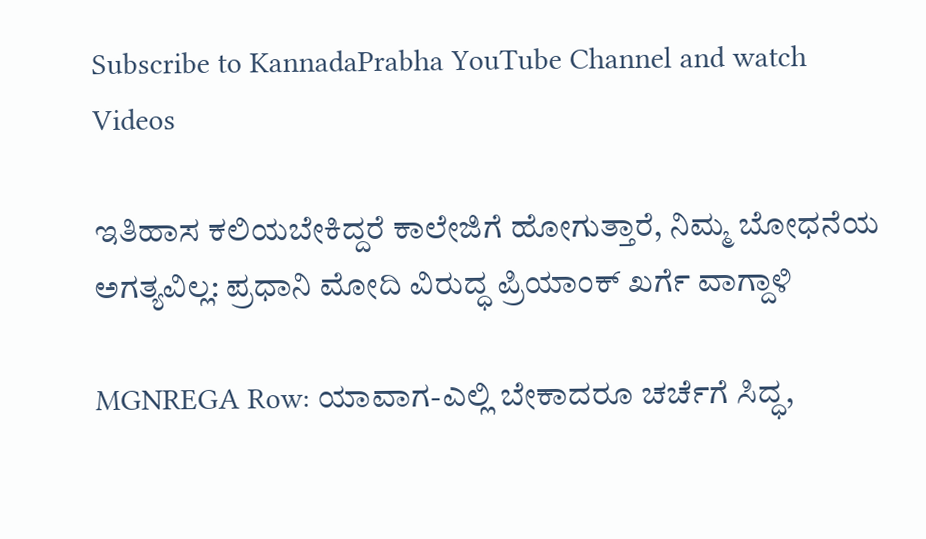Subscribe to KannadaPrabha YouTube Channel and watch Videos

ಇತಿಹಾಸ ಕಲಿಯಬೇಕಿದ್ದರೆ ಕಾಲೇಜಿಗೆ ಹೋಗುತ್ತಾರೆ, ನಿಮ್ಮ ಬೋಧನೆಯ ಅಗತ್ಯವಿಲ್ಲ: ಪ್ರಧಾನಿ ಮೋದಿ ವಿರುದ್ಧ ಪ್ರಿಯಾಂಕ್ ಖರ್ಗೆ ವಾಗ್ದಾಳಿ

MGNREGA Row: ಯಾವಾಗ-ಎಲ್ಲಿ ಬೇಕಾದರೂ ಚರ್ಚೆಗೆ ಸಿದ್ಧ,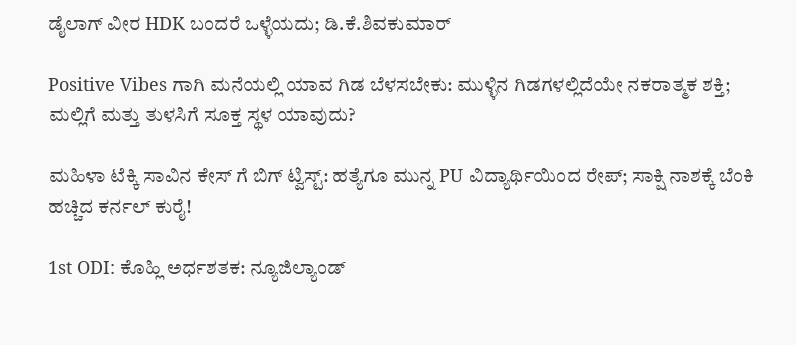ಡೈಲಾಗ್‌ ವೀರ HDK ಬಂದರೆ ಒಳ್ಳೆಯದು; ಡಿ.ಕೆ.ಶಿವಕುಮಾರ್

Positive Vibes ಗಾಗಿ ಮನೆಯಲ್ಲಿ ಯಾವ ಗಿಡ ಬೆಳಸಬೇಕು: ಮುಳ್ಳಿನ ಗಿಡಗಳಲ್ಲಿದೆಯೇ ನಕರಾತ್ಮಕ ಶಕ್ತಿ; ಮಲ್ಲಿಗೆ ಮತ್ತು ತುಳಸಿಗೆ ಸೂಕ್ತ ಸ್ಥಳ ಯಾವುದು?

ಮಹಿಳಾ ಟೆಕ್ಕಿ ಸಾವಿನ ಕೇಸ್ ಗೆ ಬಿಗ್ ಟ್ವಿಸ್ಟ್: ಹತ್ಯೆಗೂ ಮುನ್ನ PU ವಿದ್ಯಾರ್ಥಿಯಿಂದ ರೇಪ್; ಸಾಕ್ಷಿ ನಾಶಕ್ಕೆ ಬೆಂಕಿ ಹಚ್ಚಿದ ಕರ್ನಲ್ ಕುರೈ!

1st ODI: ಕೊಹ್ಲಿ ಅರ್ಧಶತಕ: ನ್ಯೂಜಿಲ್ಯಾಂಡ್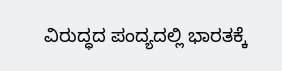ವಿರುದ್ಧದ ಪಂದ್ಯದಲ್ಲಿ ಭಾರತಕ್ಕೆ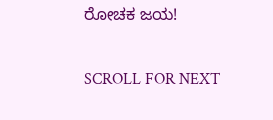ರೋಚಕ ಜಯ!

SCROLL FOR NEXT